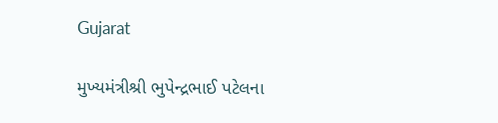Gujarat

મુખ્યમંત્રીશ્રી ભુપેન્દ્રભાઈ પટેલના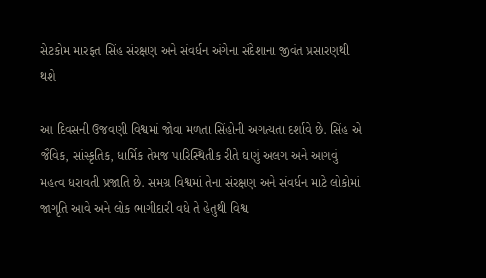સેટકોમ મારફત સિંહ સંરક્ષણ અને સંવર્ધન અંગેના સંદેશાના જીવંત પ્રસારણથી થશે

આ દિવસની ઉજવણી વિશ્વમાં જોવા મળતા સિંહોની અગત્યતા દર્શાવે છે. સિંહ એ જૈવિક, સાંસ્કૃતિક, ધાર્મિક તેમજ પારિસ્થિતીક રીતે ઘણું અલગ અને આગવું મહત્વ ધરાવતી પ્રજાતિ છે. સમગ્ર વિશ્વમાં તેના સંરક્ષણ અને સંવર્ધન માટે લોકોમાં જાગૃતિ આવે અને લોક ભાગીદારી વધે તે હેતુથી વિશ્વ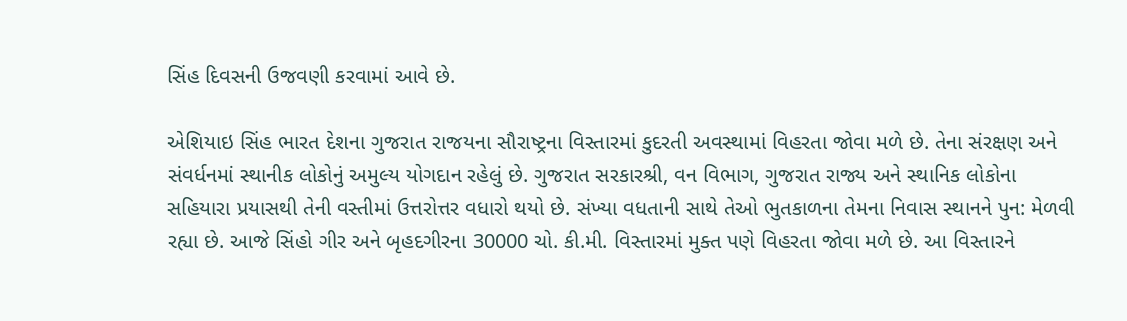સિંહ દિવસની ઉજવણી કરવામાં આવે છે.

એશિયાઇ સિંહ ભારત દેશના ગુજરાત રાજયના સૌરાષ્ટ્રના વિસ્તારમાં કુદરતી અવસ્થામાં વિહરતા જોવા મળે છે. તેના સંરક્ષણ અને સંવર્ધનમાં સ્થાનીક લોકોનું અમુલ્ય યોગદાન રહેલું છે. ગુજરાત સરકારશ્રી, વન વિભાગ, ગુજરાત રાજ્ય અને સ્થાનિક લોકોના સહિયારા પ્રયાસથી તેની વસ્તીમાં ઉત્તરોત્તર વધારો થયો છે. સંખ્યા વધતાની સાથે તેઓ ભુતકાળના તેમના નિવાસ સ્થાનને પુન: મેળવી રહ્યા છે. આજે સિંહો ગીર અને બૃહદગીરના 30000 ચો. કી.મી. વિસ્તારમાં મુક્ત પણે વિહરતા જોવા મળે છે. આ વિસ્તારને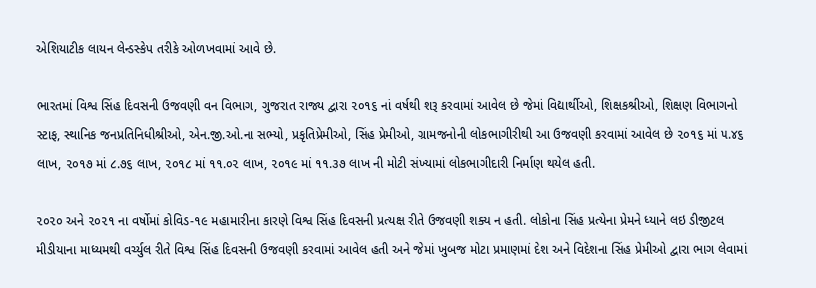એશિયાટીક લાયન લેન્ડસ્કેપ તરીકે ઓળખવામાં આવે છે.

ભારતમાં વિશ્વ સિંહ દિવસની ઉજવણી વન વિભાગ, ગુજરાત રાજ્ય દ્વારા ૨૦૧૬ નાં વર્ષથી શરૂ કરવામાં આવેલ છે જેમાં વિદ્યાર્થીઓ, શિક્ષકશ્રીઓ, શિક્ષણ વિભાગનો સ્ટાફ, સ્થાનિક જનપ્રતિનિધીશ્રીઓ, એન.જી.ઓ.ના સભ્યો, પ્રકૃતિપ્રેમીઓ, સિંહ પ્રેમીઓ, ગ્રામજનોની લોકભાગીરીથી આ ઉજવણી કરવામાં આવેલ છે ૨૦૧૬ માં ૫.૪૬ લાખ, ૨૦૧૭ માં ૮.૭૬ લાખ, ૨૦૧૮ માં ૧૧.૦૨ લાખ, ૨૦૧૯ માં ૧૧.૩૭ લાખ ની મોટી સંખ્યામાં લોકભાગીદારી નિર્માણ થયેલ હતી.

૨૦૨૦ અને ૨૦૨૧ ના વર્ષોમાં કોવિડ-૧૯ મહામારીના કારણે વિશ્વ સિંહ દિવસની પ્રત્યક્ષ રીતે ઉજવણી શક્ય ન હતી. લોકોના સિંહ પ્રત્યેના પ્રેમને ધ્યાને લઇ ડીજીટલ મીડીયાના માધ્યમથી વર્ચ્યુલ રીતે વિશ્વ સિંહ દિવસની ઉજવણી કરવામાં આવેલ હતી અને જેમાં ખુબજ મોટા પ્રમાણમાં દેશ અને વિદેશના સિંહ પ્રેમીઓ દ્વારા ભાગ લેવામાં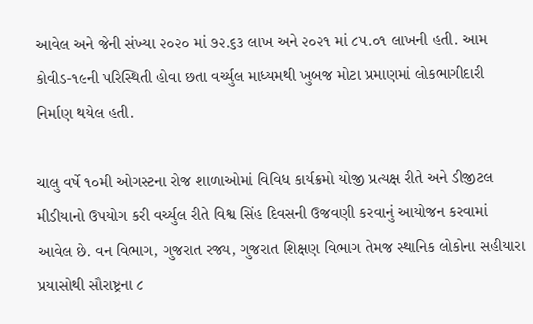આવેલ અને જેની સંખ્યા ૨૦૨૦ માં ૭૨.૬૩ લાખ અને ૨૦૨૧ માં ૮૫.૦૧ લાખની હતી. આમ કોવીડ-૧૯ની પરિસ્થિતી હોવા છતા વર્ચ્યુલ માધ્યમથી ખુબજ મોટા પ્રમાણમાં લોકભાગીદારી નિર્માણ થયેલ હતી.

ચાલુ વર્ષે ૧૦મી ઓગસ્ટના રોજ શાળાઓમાં વિવિધ કાર્યક્રમો યોજી પ્રત્યક્ષ રીતે અને ડીજીટલ મીડીયાનો ઉપયોગ કરી વર્ચ્યુલ રીતે વિશ્વ સિંહ દિવસની ઉજવણી કરવાનું આયોજન કરવામાં આવેલ છે. વન વિભાગ, ગુજરાત રજ્ય, ગુજરાત શિક્ષણ વિભાગ તેમજ સ્થાનિક લોકોના સહીયારા પ્રયાસોથી સૌરાષ્ટ્રના ૮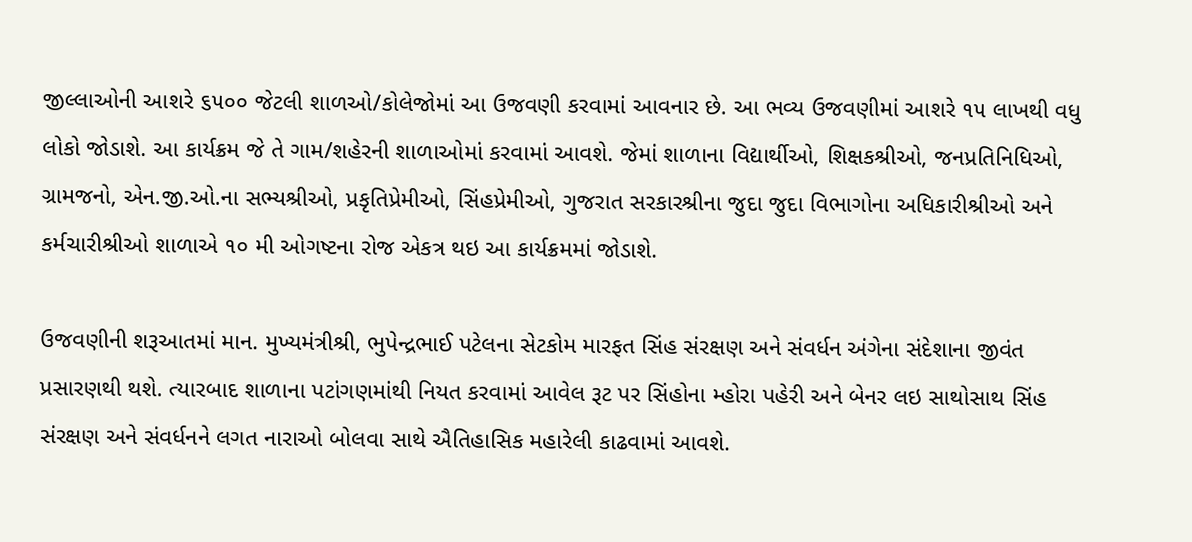જીલ્લાઓની આશરે ૬૫૦૦ જેટલી શાળઓ/કોલેજોમાં આ ઉજવણી કરવામાં આવનાર છે. આ ભવ્ય ઉજવણીમાં આશરે ૧૫ લાખથી વધુ લોકો જોડાશે. આ કાર્યક્રમ જે તે ગામ/શહેરની શાળાઓમાં કરવામાં આવશે. જેમાં શાળાના વિદ્યાર્થીઓ, શિક્ષકશ્રીઓ, જનપ્રતિનિધિઓ, ગ્રામજનો, એન.જી.ઓ.ના સભ્યશ્રીઓ, પ્રકૃતિપ્રેમીઓ, સિંહપ્રેમીઓ, ગુજરાત સરકારશ્રીના જુદા જુદા વિભાગોના અધિકારીશ્રીઓ અને કર્મચારીશ્રીઓ શાળાએ ૧૦ મી ઓગષ્ટના રોજ એકત્ર થઇ આ કાર્યક્રમમાં જોડાશે.

ઉજવણીની શરૂઆતમાં માન. મુખ્યમંત્રીશ્રી, ભુપેન્દ્રભાઈ પટેલના સેટકોમ મારફત સિંહ સંરક્ષણ અને સંવર્ધન અંગેના સંદેશાના જીવંત પ્રસારણથી થશે. ત્યારબાદ શાળાના પટાંગણમાંથી નિયત કરવામાં આવેલ રૂટ પર સિંહોના મ્હોરા પહેરી અને બેનર લઇ સાથોસાથ સિંહ સંરક્ષણ અને સંવર્ધનને લગત નારાઓ બોલવા સાથે ઐતિહાસિક મહારેલી કાઢવામાં આવશે.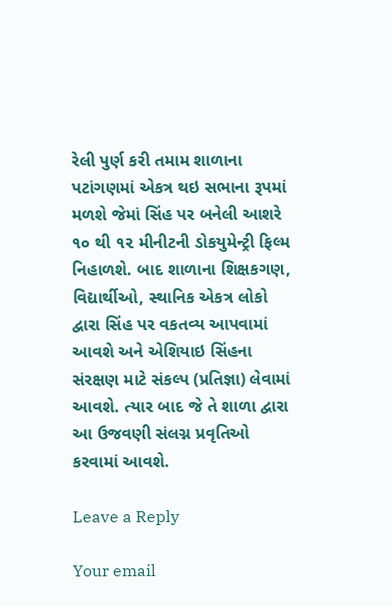રેલી પુર્ણ કરી તમામ શાળાના પટાંગણમાં એકત્ર થઇ સભાના રૂપમાં મળશે જેમાં સિંહ પર બનેલી આશરે ૧૦ થી ૧૨ મીનીટની ડોકયુમેન્ટ્રી ફિલ્મ નિહાળશે. બાદ શાળાના શિક્ષકગણ, વિદ્યાર્થીઓ, સ્થાનિક એકત્ર લોકો દ્વારા સિંહ પર વકતવ્ય આપવામાં આવશે અને એશિયાઇ સિંહના સંરક્ષણ માટે સંકલ્પ (પ્રતિજ્ઞા) લેવામાં આવશે. ત્યાર બાદ જે તે શાળા દ્વારા આ ઉજવણી સંલગ્ન પ્રવૃતિઓ કરવામાં આવશે.

Leave a Reply

Your email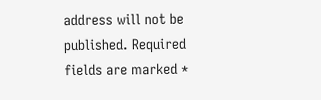address will not be published. Required fields are marked *